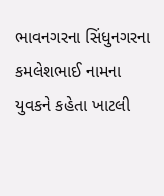ભાવનગરના સિંધુનગરના કમલેશભાઈ નામના યુવકને કહેતા ખાટલી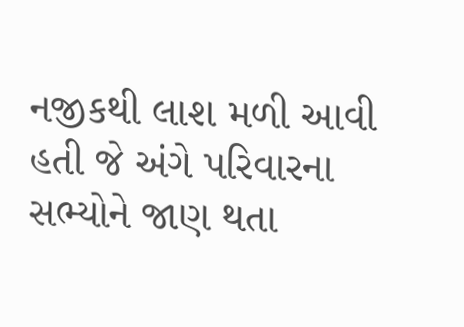નજીકથી લાશ મળી આવી હતી જે અંગે પરિવારના સભ્યોને જાણ થતા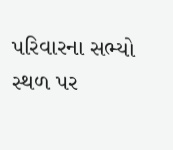પરિવારના સભ્યો સ્થળ પર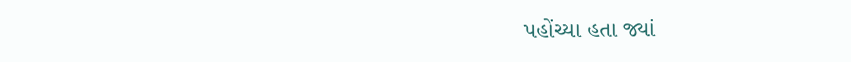પહોંચ્યા હતા જ્યાં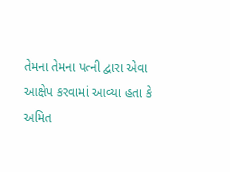તેમના તેમના પત્ની દ્વારા એવા આક્ષેપ કરવામાં આવ્યા હતા કે અમિત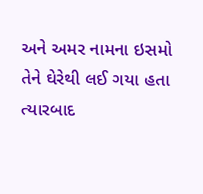અને અમર નામના ઇસમો તેને ઘેરેથી લઈ ગયા હતા ત્યારબાદ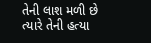તેની લાશ મળી છે ત્યારે તેની હત્યા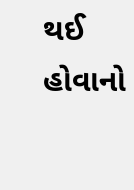થઈ હોવાનો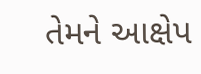તેમને આક્ષેપ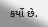કર્યો છે.